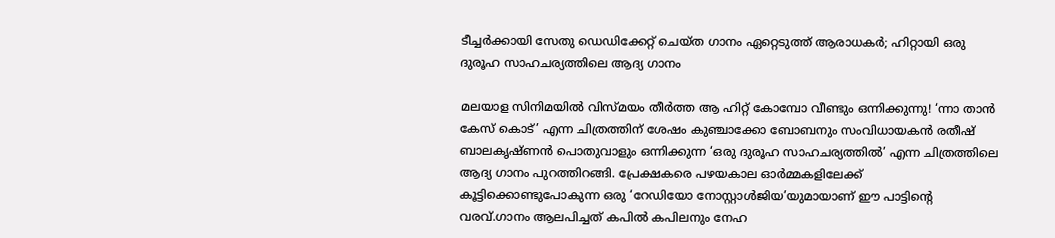ടീച്ചർക്കായി സേതു ഡെഡിക്കേറ്റ് ചെയ്ത ഗാനം ഏറ്റെടുത്ത് ആരാധകർ; ഹിറ്റായി ഒരു ദുരൂഹ സാഹചര്യത്തിലെ ആദ്യ ഗാനം

മലയാള സിനിമയിൽ വിസ്മയം തീർത്ത ആ ഹിറ്റ് കോമ്പോ വീണ്ടും ഒന്നിക്കുന്നു! ‘ന്നാ താൻ കേസ് കൊട്’ എന്ന ചിത്രത്തിന് ശേഷം കുഞ്ചാക്കോ ബോബനും സംവിധായകൻ രതീഷ് ബാലകൃഷ്ണൻ പൊതുവാളും ഒന്നിക്കുന്ന ‘ഒരു ദുരൂഹ സാഹചര്യത്തിൽ’ എന്ന ചിത്രത്തിലെ ആദ്യ ഗാനം പുറത്തിറങ്ങി. പ്രേക്ഷകരെ പഴയകാല ഓർമ്മകളിലേക്ക് കൂട്ടിക്കൊണ്ടുപോകുന്ന ഒരു ‘റേഡിയോ നോസ്റ്റാൾജിയ’യുമായാണ് ഈ പാട്ടിൻ്റെ വരവ്.ഗാനം ആലപിച്ചത് കപിൽ കപിലനും നേഹ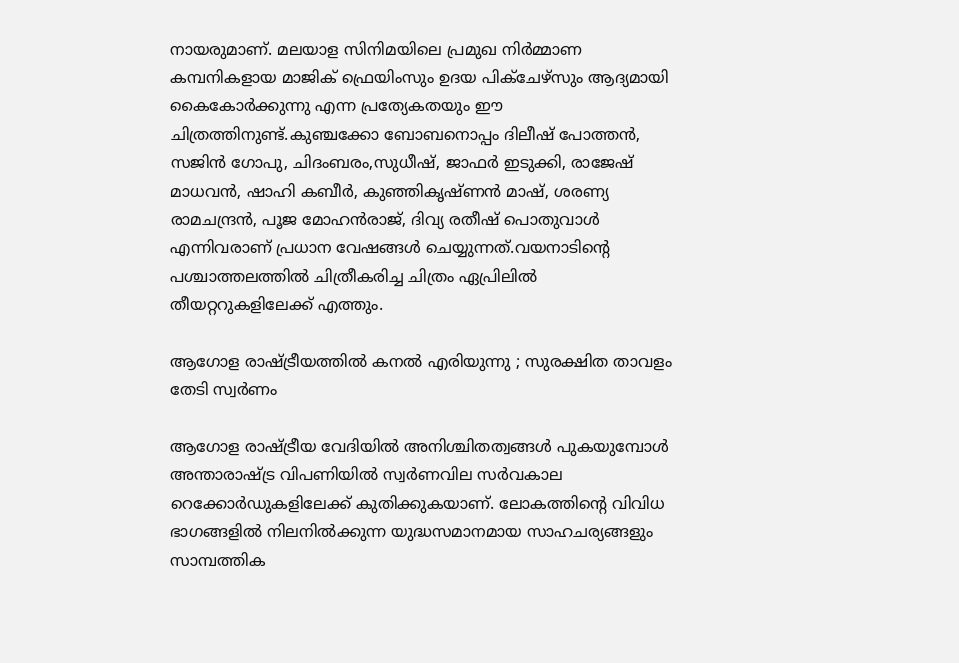നായരുമാണ്. മലയാള സിനിമയിലെ പ്രമുഖ നിർമ്മാണ കമ്പനികളായ മാജിക് ഫ്രെയിംസും ഉദയ പിക്ചേഴ്‌സും ആദ്യമായി കൈകോർക്കുന്നു എന്ന പ്രത്യേകതയും ഈ ചിത്രത്തിനുണ്ട്.കുഞ്ചക്കോ ബോബനൊപ്പം ദിലീഷ് പോത്തൻ, സജിൻ ഗോപു, ചിദംബരം,സുധീഷ്, ജാഫർ ഇടുക്കി, രാജേഷ് മാധവൻ, ഷാഹി കബീർ, കുഞ്ഞികൃഷ്ണൻ മാഷ്, ശരണ്യ രാമചന്ദ്രൻ, പൂജ മോഹൻരാജ്, ദിവ്യ രതീഷ് പൊതുവാൾ എന്നിവരാണ് പ്രധാന വേഷങ്ങൾ ചെയ്യുന്നത്.വയനാടിൻ്റെ പശ്ചാത്തലത്തിൽ ചിത്രീകരിച്ച ചിത്രം ഏപ്രിലിൽ തീയറ്ററുകളിലേക്ക് എത്തും.

ആഗോള രാഷ്ട്രീയത്തിൽ കനൽ എരിയുന്നു ; സുരക്ഷിത താവളം തേടി സ്വർണം

ആഗോള രാഷ്ട്രീയ വേദിയിൽ അനിശ്ചിതത്വങ്ങൾ പുകയുമ്പോൾ അന്താരാഷ്ട്ര വിപണിയിൽ സ്വർണവില സർവകാല റെക്കോർഡുകളിലേക്ക് കുതിക്കുകയാണ്. ലോകത്തിന്റെ വിവിധ ഭാഗങ്ങളിൽ നിലനിൽക്കുന്ന യുദ്ധസമാനമായ സാഹചര്യങ്ങളും സാമ്പത്തിക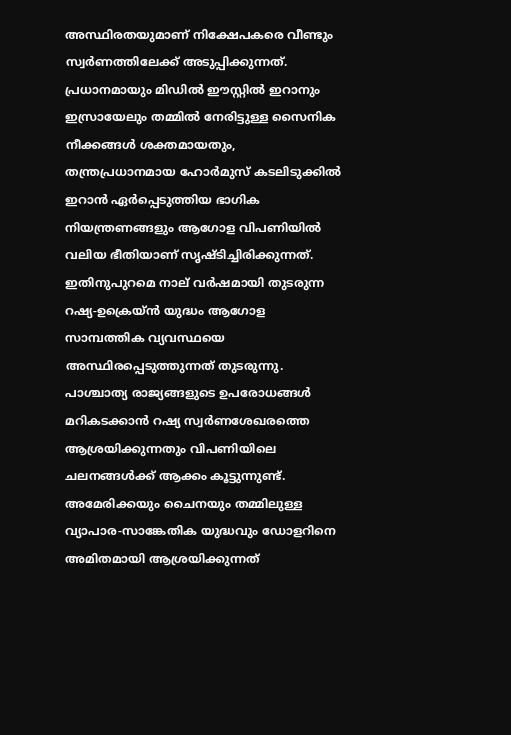അസ്ഥിരതയുമാണ് നിക്ഷേപകരെ വീണ്ടും സ്വർണത്തിലേക്ക് അടുപ്പിക്കുന്നത്. പ്രധാനമായും മിഡിൽ ഈസ്റ്റിൽ ഇറാനും ഇസ്രായേലും തമ്മിൽ നേരിട്ടുള്ള സൈനിക നീക്കങ്ങൾ ശക്തമായതും, തന്ത്രപ്രധാനമായ ഹോർമുസ് കടലിടുക്കിൽ ഇറാൻ ഏർപ്പെടുത്തിയ ഭാഗിക നിയന്ത്രണങ്ങളും ആഗോള വിപണിയിൽ വലിയ ഭീതിയാണ് സൃഷ്ടിച്ചിരിക്കുന്നത്. ഇതിനുപുറമെ നാല് വർഷമായി തുടരുന്ന റഷ്യ-ഉക്രെയ്ൻ യുദ്ധം ആഗോള സാമ്പത്തിക വ്യവസ്ഥയെ അസ്ഥിരപ്പെടുത്തുന്നത് തുടരുന്നു. പാശ്ചാത്യ രാജ്യങ്ങളുടെ ഉപരോധങ്ങൾ മറികടക്കാൻ റഷ്യ സ്വർണശേഖരത്തെ ആശ്രയിക്കുന്നതും വിപണിയിലെ ചലനങ്ങൾക്ക് ആക്കം കൂട്ടുന്നുണ്ട്. അമേരിക്കയും ചൈനയും തമ്മിലുള്ള വ്യാപാര-സാങ്കേതിക യുദ്ധവും ഡോളറിനെ അമിതമായി ആശ്രയിക്കുന്നത്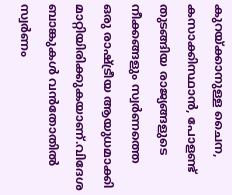കുറയ്ക്കാനുള്ള ചൈന, കസാക്കിസ്ഥാൻ, പോളണ്ട് തുടങ്ങിയ രാജ്യങ്ങളുടെ നീക്കങ്ങളും സ്വർണത്തെ ഒരു രാഷ്ട്രീയ ആയുധമാക്കി മാറ്റിയിരിക്കുകയാണ്.വിദേശ ബാങ്കുകൾ വൻതോതിൽ സ്വർണം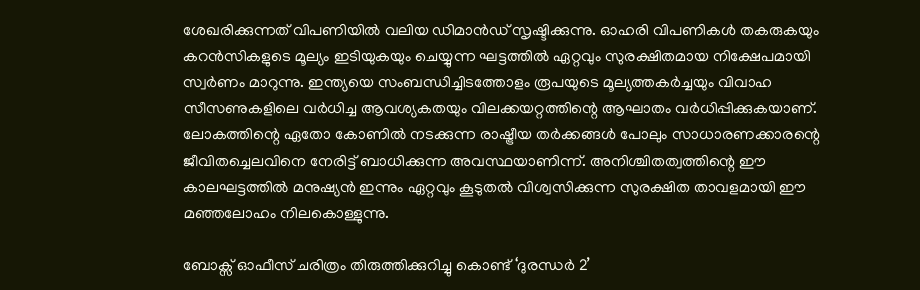ശേഖരിക്കുന്നത് വിപണിയിൽ വലിയ ഡിമാൻഡ് സൃഷ്ടിക്കുന്നു. ഓഹരി വിപണികൾ തകരുകയും കറൻസികളുടെ മൂല്യം ഇടിയുകയും ചെയ്യുന്ന ഘട്ടത്തിൽ ഏറ്റവും സുരക്ഷിതമായ നിക്ഷേപമായി സ്വർണം മാറുന്നു. ഇന്ത്യയെ സംബന്ധിച്ചിടത്തോളം രൂപയുടെ മൂല്യത്തകർച്ചയും വിവാഹ സീസണുകളിലെ വർധിച്ച ആവശ്യകതയും വിലക്കയറ്റത്തിന്റെ ആഘാതം വർധിപ്പിക്കുകയാണ്. ലോകത്തിന്റെ ഏതോ കോണിൽ നടക്കുന്ന രാഷ്ട്രീയ തർക്കങ്ങൾ പോലും സാധാരണക്കാരന്റെ ജീവിതച്ചെലവിനെ നേരിട്ട് ബാധിക്കുന്ന അവസ്ഥയാണിന്ന്. അനിശ്ചിതത്വത്തിന്റെ ഈ കാലഘട്ടത്തിൽ മനുഷ്യൻ ഇന്നും ഏറ്റവും കൂടുതൽ വിശ്വസിക്കുന്ന സുരക്ഷിത താവളമായി ഈ മഞ്ഞലോഹം നിലകൊള്ളുന്നു.

ബോക്സ് ഓഫീസ് ചരിത്രം തിരുത്തിക്കുറിച്ചു കൊണ്ട് ‘ദുരന്ധർ 2’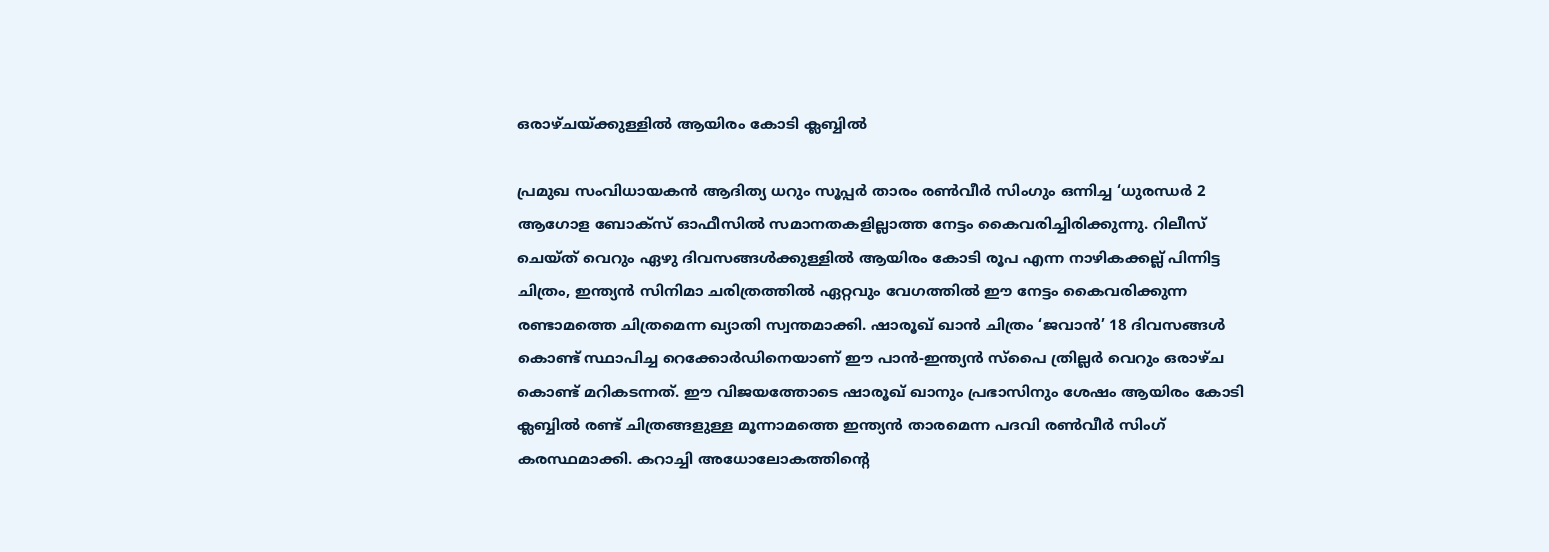ഒരാഴ്ചയ്ക്കുള്ളിൽ ആയിരം കോടി ക്ലബ്ബിൽ

പ്രമുഖ സംവിധായകൻ ആദിത്യ ധറും സൂപ്പർ താരം രൺവീർ സിംഗും ഒന്നിച്ച ‘ധുരന്ധർ 2 ആഗോള ബോക്സ് ഓഫീസിൽ സമാനതകളില്ലാത്ത നേട്ടം കൈവരിച്ചിരിക്കുന്നു. റിലീസ് ചെയ്ത് വെറും ഏഴു ദിവസങ്ങൾക്കുള്ളിൽ ആയിരം കോടി രൂപ എന്ന നാഴികക്കല്ല് പിന്നിട്ട ചിത്രം, ഇന്ത്യൻ സിനിമാ ചരിത്രത്തിൽ ഏറ്റവും വേഗത്തിൽ ഈ നേട്ടം കൈവരിക്കുന്ന രണ്ടാമത്തെ ചിത്രമെന്ന ഖ്യാതി സ്വന്തമാക്കി. ഷാരൂഖ് ഖാൻ ചിത്രം ‘ജവാൻ’ 18 ദിവസങ്ങൾ കൊണ്ട് സ്ഥാപിച്ച റെക്കോർഡിനെയാണ് ഈ പാൻ-ഇന്ത്യൻ സ്പൈ ത്രില്ലർ വെറും ഒരാഴ്ച കൊണ്ട് മറികടന്നത്. ഈ വിജയത്തോടെ ഷാരൂഖ് ഖാനും പ്രഭാസിനും ശേഷം ആയിരം കോടി ക്ലബ്ബിൽ രണ്ട് ചിത്രങ്ങളുള്ള മൂന്നാമത്തെ ഇന്ത്യൻ താരമെന്ന പദവി രൺവീർ സിംഗ് കരസ്ഥമാക്കി. കറാച്ചി അധോലോകത്തിന്റെ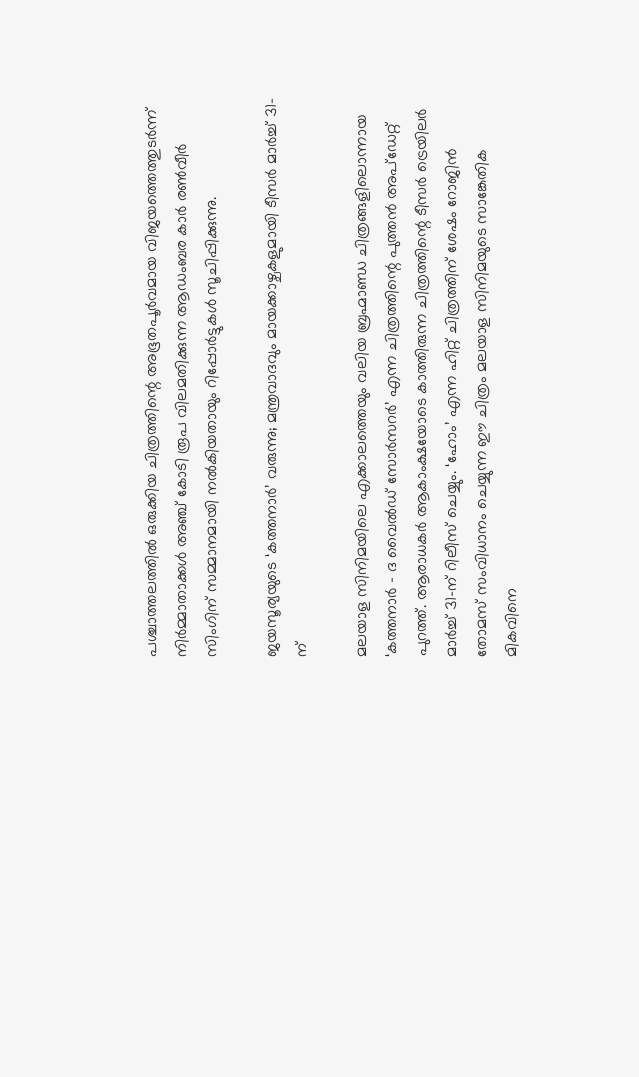പശ്ചാത്തലത്തിൽ ഒരുക്കിയ ചിത്രത്തിന്റെ അഭൂതപൂർവമായ വിജയത്തെത്തുടർന്ന് നിർമ്മാതാക്കൾ അഞ്ച് കോടി രൂപ വിലമതിക്കുന്ന ആഡംബര കാർ രൺവീർ സിംഗിന് സമ്മാനമായി നൽകിയതായും റിപ്പോർട്ടുകൾ സൂചിപ്പിക്കുന്നു.

ജയസൂര്യയുടെ ‘കത്തനാർ’ വരുന്നു; മന്ത്രവാദവും മായക്കാഴ്ചകളുമായി ടീസർ മാർച്ച് 31-ന്

മലയാള സിനിമയിലെ എക്കാലത്തെയും വലിയ ബ്രഹ്മാണ്ഡ ചിത്രങ്ങളിലൊന്നായ ‘കത്തനാർ – ദ വൈൽഡ് സോർസറർ’ എന്ന ചിത്രത്തിന്റെ പുത്തൻ അപ്‌ഡേറ്റ് പുറത്ത്. ആരാധകർ ആകാംക്ഷയോടെ കാത്തിരുന്ന ചിത്രത്തിന്റെ ടീസർ ട്രെയിലർ മാർച്ച് 31-ന് റിലീസ് ചെയ്യും. ‘ഹോം’ എന്ന ഹിറ്റ് ചിത്രത്തിന് ശേഷം റോജിൻ തോമസ് സംവിധാനം ചെയ്യുന്ന ഈ ചിത്രം മലയാള സിനിമയുടെ സാങ്കേതിക മികവിനെ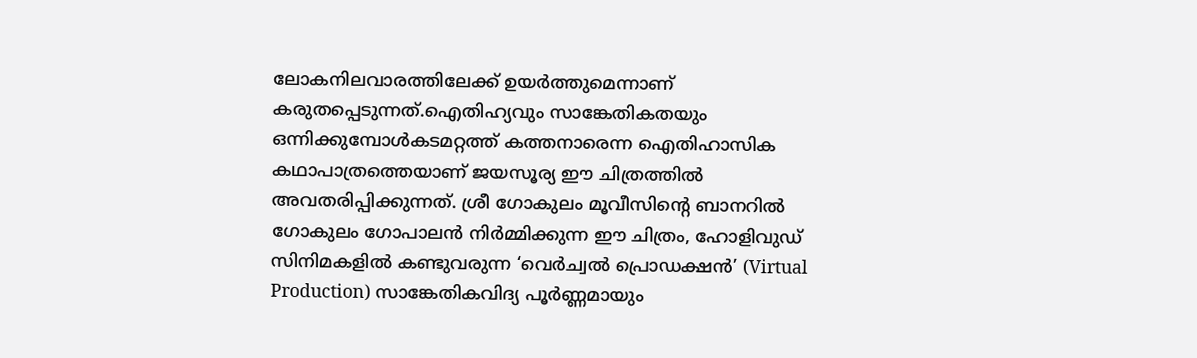ലോകനിലവാരത്തിലേക്ക് ഉയർത്തുമെന്നാണ് കരുതപ്പെടുന്നത്.ഐതിഹ്യവും സാങ്കേതികതയും ഒന്നിക്കുമ്പോൾകടമറ്റത്ത് കത്തനാരെന്ന ഐതിഹാസിക കഥാപാത്രത്തെയാണ് ജയസൂര്യ ഈ ചിത്രത്തിൽ അവതരിപ്പിക്കുന്നത്. ശ്രീ ഗോകുലം മൂവീസിന്റെ ബാനറിൽ ഗോകുലം ഗോപാലൻ നിർമ്മിക്കുന്ന ഈ ചിത്രം, ഹോളിവുഡ് സിനിമകളിൽ കണ്ടുവരുന്ന ‘വെർച്വൽ പ്രൊഡക്ഷൻ’ (Virtual Production) സാങ്കേതികവിദ്യ പൂർണ്ണമായും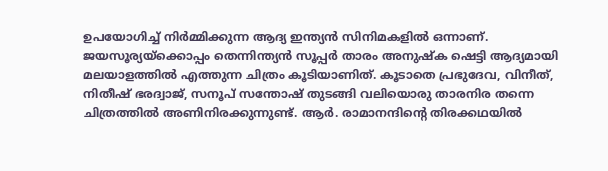ഉപയോഗിച്ച് നിർമ്മിക്കുന്ന ആദ്യ ഇന്ത്യൻ സിനിമകളിൽ ഒന്നാണ്. ജയസൂര്യയ്‌ക്കൊപ്പം തെന്നിന്ത്യൻ സൂപ്പർ താരം അനുഷ്ക ഷെട്ടി ആദ്യമായി മലയാളത്തിൽ എത്തുന്ന ചിത്രം കൂടിയാണിത്. കൂടാതെ പ്രഭുദേവ, വിനീത്, നിതീഷ് ഭരദ്വാജ്, സനൂപ് സന്തോഷ് തുടങ്ങി വലിയൊരു താരനിര തന്നെ ചിത്രത്തിൽ അണിനിരക്കുന്നുണ്ട്. ആർ. രാമാനന്ദിന്റെ തിരക്കഥയിൽ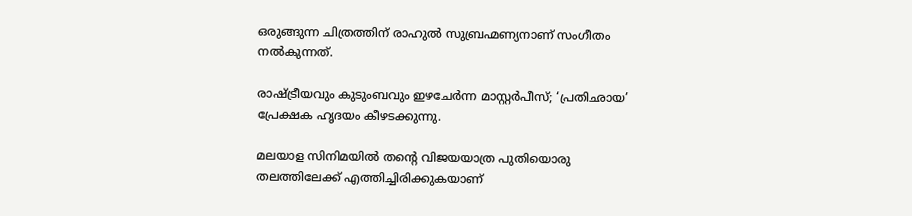ഒരുങ്ങുന്ന ചിത്രത്തിന് രാഹുൽ സുബ്രഹ്മണ്യനാണ് സംഗീതം നൽകുന്നത്.

രാഷ്ട്രീയവും കുടുംബവും ഇഴചേർന്ന മാസ്റ്റർപീസ്; ‘പ്രതിഛായ’ പ്രേക്ഷക ഹൃദയം കീഴടക്കുന്നു.

മലയാള സിനിമയിൽ തന്റെ വിജയയാത്ര പുതിയൊരു തലത്തിലേക്ക് എത്തിച്ചിരിക്കുകയാണ്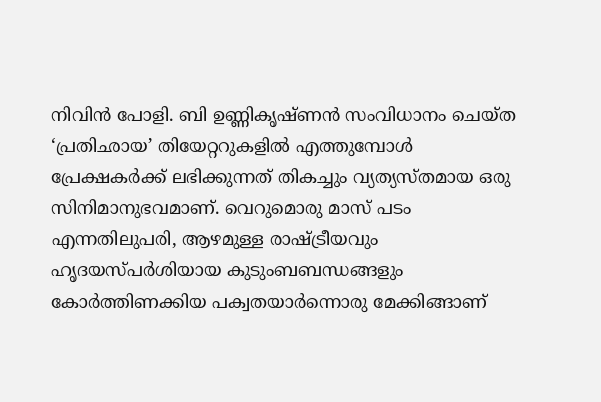നിവിൻ പോളി. ബി ഉണ്ണികൃഷ്ണൻ സംവിധാനം ചെയ്ത ‘പ്രതിഛായ’ തിയേറ്ററുകളിൽ എത്തുമ്പോൾ പ്രേക്ഷകർക്ക് ലഭിക്കുന്നത് തികച്ചും വ്യത്യസ്തമായ ഒരു സിനിമാനുഭവമാണ്. വെറുമൊരു മാസ് പടം എന്നതിലുപരി, ആഴമുള്ള രാഷ്ട്രീയവും ഹൃദയസ്പർശിയായ കുടുംബബന്ധങ്ങളും കോർത്തിണക്കിയ പക്വതയാർന്നൊരു മേക്കിങ്ങാണ്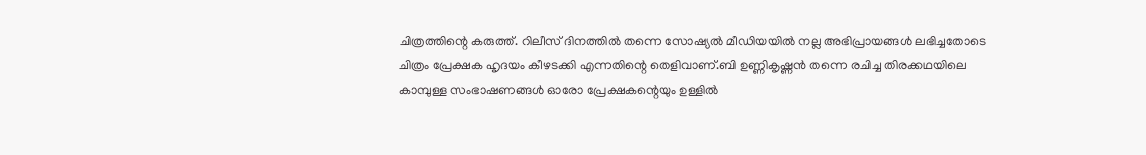ചിത്രത്തിന്റെ കരുത്ത്. റിലീസ് ദിനത്തിൽ തന്നെ സോഷ്യൽ മീഡിയയിൽ നല്ല അഭിപ്രായങ്ങൾ ലഭിച്ചതോടെ ചിത്രം പ്രേക്ഷക ഹൃദയം കീഴടക്കി എന്നതിന്റെ തെളിവാണ്.ബി ഉണ്ണികൃഷ്ണൻ തന്നെ രചിച്ച തിരക്കഥയിലെ കാമ്പുള്ള സംഭാഷണങ്ങൾ ഓരോ പ്രേക്ഷകന്റെയും ഉള്ളിൽ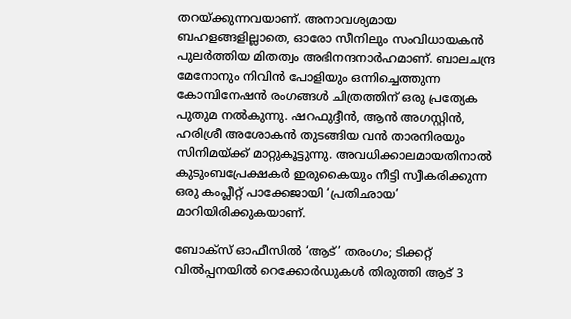തറയ്ക്കുന്നവയാണ്. അനാവശ്യമായ ബഹളങ്ങളില്ലാതെ, ഓരോ സീനിലും സംവിധായകൻ പുലർത്തിയ മിതത്വം അഭിനന്ദനാർഹമാണ്. ബാലചന്ദ്ര മേനോനും നിവിൻ പോളിയും ഒന്നിച്ചെത്തുന്ന കോമ്പിനേഷൻ രംഗങ്ങൾ ചിത്രത്തിന് ഒരു പ്രത്യേക പുതുമ നൽകുന്നു. ഷറഫുദ്ദീൻ, ആൻ അഗസ്റ്റിൻ, ഹരിശ്രീ അശോകൻ തുടങ്ങിയ വൻ താരനിരയും സിനിമയ്ക്ക് മാറ്റുകൂട്ടുന്നു. അവധിക്കാലമായതിനാൽ കുടുംബപ്രേക്ഷകർ ഇരുകൈയും നീട്ടി സ്വീകരിക്കുന്ന ഒരു കംപ്ലീറ്റ് പാക്കേജായി ‘പ്രതിഛായ’ മാറിയിരിക്കുകയാണ്.

ബോക്സ് ഓഫീസിൽ ‘ആട്’ തരംഗം; ടിക്കറ്റ് വിൽപ്പനയിൽ റെക്കോർഡുകൾ തിരുത്തി ആട് 3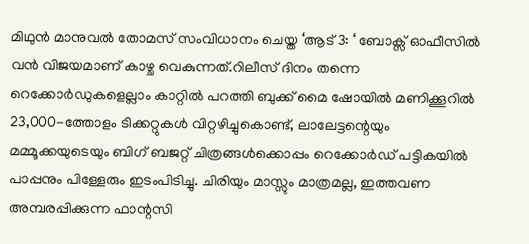മിഥുൻ മാനുവൽ തോമസ് സംവിധാനം ചെയ്ത ‘ആട് 3: ‘ ബോക്സ് ഓഫീസിൽ വൻ വിജയമാണ് കാഴ്ച വെകുന്നത്.റിലീസ് ദിനം തന്നെ റെക്കോർഡുകളെല്ലാം കാറ്റിൽ പറത്തി ബുക്ക് മൈ ഷോയിൽ മണിക്കൂറിൽ 23,000-ത്തോളം ടിക്കറ്റുകൾ വിറ്റഴിച്ചുകൊണ്ട്, ലാലേട്ടന്റെയും മമ്മൂക്കയുടെയും ബിഗ് ബജറ്റ് ചിത്രങ്ങൾക്കൊപ്പം റെക്കോർഡ് പട്ടികയിൽ പാപ്പനും പിള്ളേരും ഇടംപിടിച്ചു. ചിരിയും മാസ്സും മാത്രമല്ല, ഇത്തവണ അമ്പരപ്പിക്കുന്ന ഫാന്റസി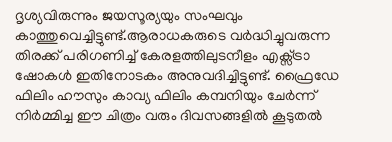ദൃശ്യവിരുന്നും ജയസൂര്യയും സംഘവും കാത്തുവെച്ചിട്ടുണ്ട്.ആരാധകരുടെ വർദ്ധിച്ചുവരുന്ന തിരക്ക് പരിഗണിച്ച് കേരളത്തിലുടനീളം എക്സ്ട്രാ ഷോകൾ ഇതിനോടകം അനുവദിച്ചിട്ടുണ്ട്. ഫ്രൈഡേ ഫിലിം ഹൗസും കാവ്യ ഫിലിം കമ്പനിയും ചേർന്ന് നിർമ്മിച്ച ഈ ചിത്രം വരും ദിവസങ്ങളിൽ കൂടുതൽ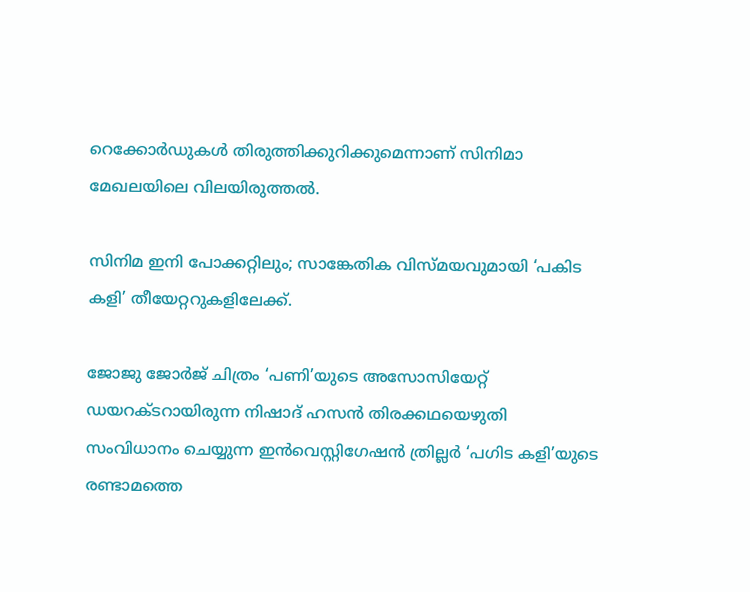റെക്കോർഡുകൾ തിരുത്തിക്കുറിക്കുമെന്നാണ് സിനിമാ മേഖലയിലെ വിലയിരുത്തൽ.

സിനിമ ഇനി പോക്കറ്റിലും; സാങ്കേതിക വിസ്മയവുമായി ‘പകിട കളി’ തീയേറ്ററുകളിലേക്ക്.

ജോജു ജോർജ് ചിത്രം ‘പണി’യുടെ അസോസിയേറ്റ് ഡയറക്ടറായിരുന്ന നിഷാദ് ഹസൻ തിരക്കഥയെഴുതി സംവിധാനം ചെയ്യുന്ന ഇൻവെസ്റ്റിഗേഷൻ ത്രില്ലർ ‘പഗിട കളി’യുടെ രണ്ടാമത്തെ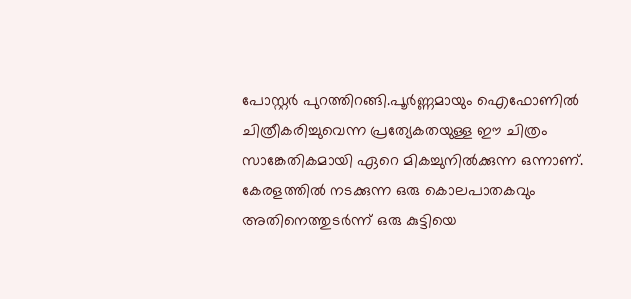പോസ്റ്റർ പുറത്തിറങ്ങി.പൂർണ്ണമായും ഐഫോണിൽ ചിത്രീകരിച്ചുവെന്ന പ്രത്യേകതയുള്ള ഈ ചിത്രം സാങ്കേതികമായി ഏറെ മികച്ചുനിൽക്കുന്ന ഒന്നാണ്. കേരളത്തിൽ നടക്കുന്ന ഒരു കൊലപാതകവും അതിനെത്തുടർന്ന് ഒരു കുട്ടിയെ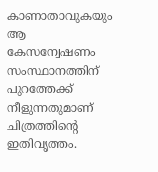കാണാതാവുകയും ആ കേസന്വേഷണം സംസ്ഥാനത്തിന് പുറത്തേക്ക് നീളുന്നതുമാണ് ചിത്രത്തിന്റെ ഇതിവൃത്തം.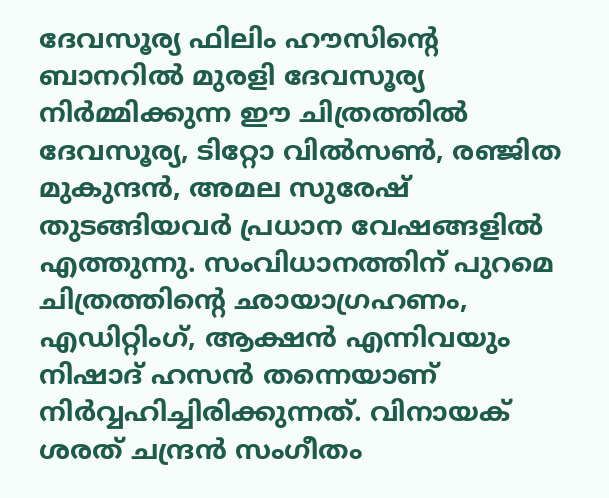ദേവസൂര്യ ഫിലിം ഹൗസിന്റെ ബാനറിൽ മുരളി ദേവസൂര്യ നിർമ്മിക്കുന്ന ഈ ചിത്രത്തിൽ ദേവസൂര്യ, ടിറ്റോ വിൽസൺ, രഞ്ജിത മുകുന്ദൻ, അമല സുരേഷ് തുടങ്ങിയവർ പ്രധാന വേഷങ്ങളിൽ എത്തുന്നു. സംവിധാനത്തിന് പുറമെ ചിത്രത്തിന്റെ ഛായാഗ്രഹണം, എഡിറ്റിംഗ്, ആക്ഷൻ എന്നിവയും നിഷാദ് ഹസൻ തന്നെയാണ് നിർവ്വഹിച്ചിരിക്കുന്നത്. വിനായക് ശരത് ചന്ദ്രൻ സംഗീതം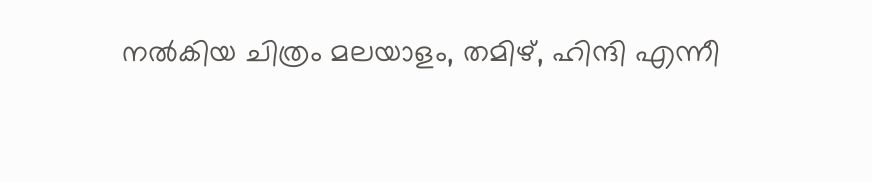നൽകിയ ചിത്രം മലയാളം, തമിഴ്, ഹിന്ദി എന്നീ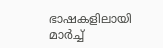ഭാഷകളിലായി മാർച്ച്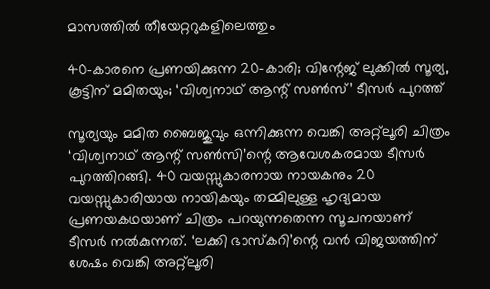മാസത്തിൽ തീയേറ്ററുകളിലെത്തും

40-കാരനെ പ്രണയിക്കുന്ന 20-കാരി; വിന്റേജ് ലുക്കിൽ സൂര്യ, കൂട്ടിന് മമിതയും; ‘വിശ്വനാഥ് ആന്റ് സൺസ്’ ടീസർ പുറത്ത്

സൂര്യയും മമിത ബൈജുവും ഒന്നിക്കുന്ന വെങ്കി അറ്റ്‌ലൂരി ചിത്രം ‘വിശ്വനാഥ് ആന്റ് സൺസി’ന്റെ ആവേശകരമായ ടീസർ പുറത്തിറങ്ങി. 40 വയസ്സുകാരനായ നായകനും 20 വയസ്സുകാരിയായ നായികയും തമ്മിലുള്ള ഹൃദ്യമായ പ്രണയകഥയാണ് ചിത്രം പറയുന്നതെന്ന സൂചനയാണ് ടീസർ നൽകുന്നത്. ‘ലക്കി ഭാസ്കറി’ന്റെ വൻ വിജയത്തിന് ശേഷം വെങ്കി അറ്റ്‌ലൂരി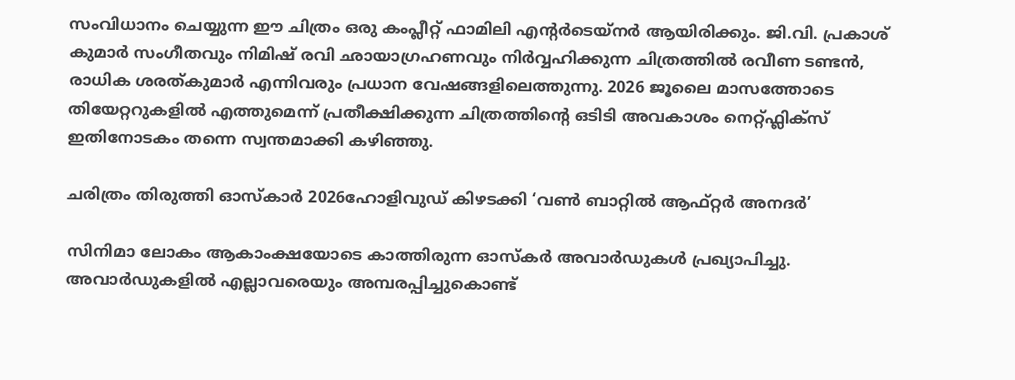സംവിധാനം ചെയ്യുന്ന ഈ ചിത്രം ഒരു കംപ്ലീറ്റ് ഫാമിലി എന്റർടെയ്‌നർ ആയിരിക്കും. ജി.വി. പ്രകാശ് കുമാർ സംഗീതവും നിമിഷ് രവി ഛായാഗ്രഹണവും നിർവ്വഹിക്കുന്ന ചിത്രത്തിൽ രവീണ ടണ്ടൻ, രാധിക ശരത്കുമാർ എന്നിവരും പ്രധാന വേഷങ്ങളിലെത്തുന്നു. 2026 ജൂലൈ മാസത്തോടെ തിയേറ്ററുകളിൽ എത്തുമെന്ന് പ്രതീക്ഷിക്കുന്ന ചിത്രത്തിന്റെ ഒടിടി അവകാശം നെറ്റ്ഫ്ലിക്സ് ഇതിനോടകം തന്നെ സ്വന്തമാക്കി കഴിഞ്ഞു.

ചരിത്രം തിരുത്തി ഓസ്കാർ 2026ഹോളിവുഡ് കിഴടക്കി ‘വൺ ബാറ്റിൽ ആഫ്റ്റർ അനദർ’

സിനിമാ ലോകം ആകാംക്ഷയോടെ കാത്തിരുന്ന ഓസ്‌കർ അവാർഡുകൾ പ്രഖ്യാപിച്ചു. അവാർഡുകളിൽ എല്ലാവരെയും അമ്പരപ്പിച്ചുകൊണ്ട്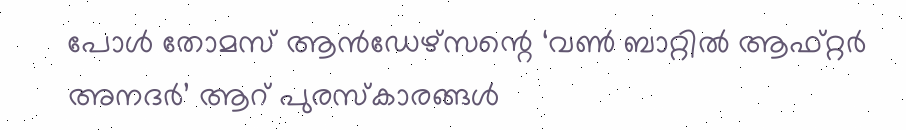പോൾ തോമസ് ആൻഡേഴ്സന്റെ ‘വൺ ബാറ്റിൽ ആഫ്റ്റർ അനദർ’ ആറ് പുരസ്കാരങ്ങൾ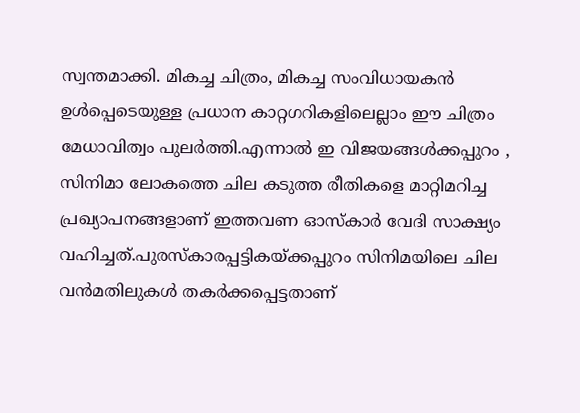സ്വന്തമാക്കി. മികച്ച ചിത്രം, മികച്ച സംവിധായകൻ ഉൾപ്പെടെയുള്ള പ്രധാന കാറ്റഗറികളിലെല്ലാം ഈ ചിത്രം മേധാവിത്വം പുലർത്തി.എന്നാൽ ഇ വിജയങ്ങൾക്കപ്പുറം , സിനിമാ ലോകത്തെ ചില കടുത്ത രീതികളെ മാറ്റിമറിച്ച പ്രഖ്യാപനങ്ങളാണ് ഇത്തവണ ഓസ്കാർ വേദി സാക്ഷ്യം വഹിച്ചത്.പുരസ്കാരപ്പട്ടികയ്ക്കപ്പുറം സിനിമയിലെ ചില വൻമതിലുകൾ തകർക്കപ്പെട്ടതാണ്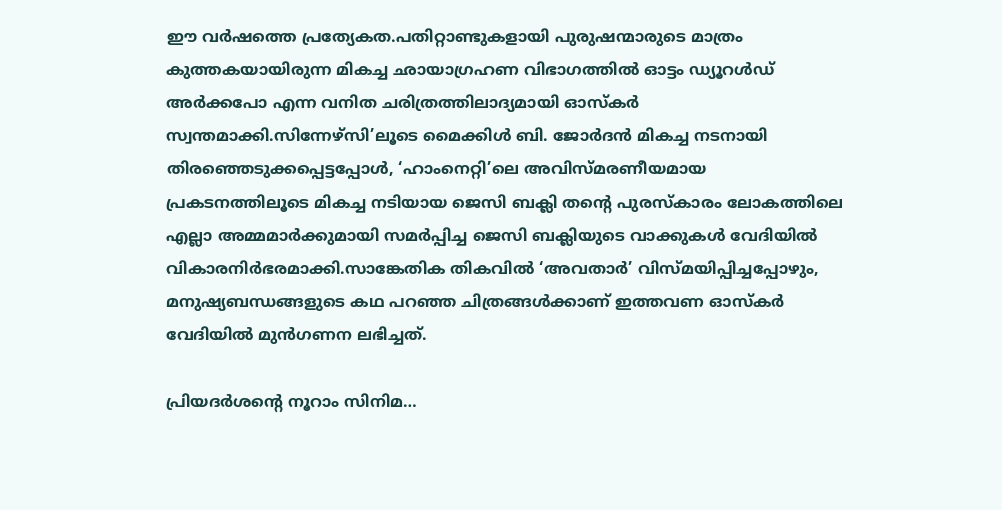ഈ വർഷത്തെ പ്രത്യേകത.പതിറ്റാണ്ടുകളായി പുരുഷന്മാരുടെ മാത്രം കുത്തകയായിരുന്ന മികച്ച ഛായാഗ്രഹണ വിഭാഗത്തിൽ ഓട്ടം ഡ്യൂറൾഡ് അർക്കപോ എന്ന വനിത ചരിത്രത്തിലാദ്യമായി ഓസ്‌കർ സ്വന്തമാക്കി.സിന്നേഴ്സി’ലൂടെ മൈക്കിൾ ബി. ജോർദൻ മികച്ച നടനായി തിരഞ്ഞെടുക്കപ്പെട്ടപ്പോൾ, ‘ഹാംനെറ്റി’ലെ അവിസ്മരണീയമായ പ്രകടനത്തിലൂടെ മികച്ച നടിയായ ജെസി ബക്ലി തന്റെ പുരസ്കാരം ലോകത്തിലെ എല്ലാ അമ്മമാർക്കുമായി സമർപ്പിച്ച ജെസി ബക്ലിയുടെ വാക്കുകൾ വേദിയിൽ വികാരനിർഭരമാക്കി.സാങ്കേതിക തികവിൽ ‘അവതാർ’ വിസ്മയിപ്പിച്ചപ്പോഴും, മനുഷ്യബന്ധങ്ങളുടെ കഥ പറഞ്ഞ ചിത്രങ്ങൾക്കാണ് ഇത്തവണ ഓസ്‌കർ വേദിയിൽ മുൻഗണന ലഭിച്ചത്.

പ്രിയദർശന്റെ നൂറാം സിനിമ…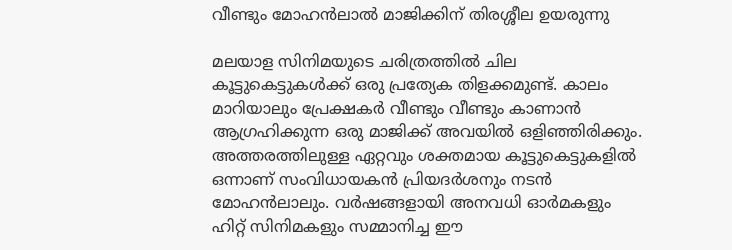വീണ്ടും മോഹൻലാൽ മാജിക്കിന് തിരശ്ശീല ഉയരുന്നു

മലയാള സിനിമയുടെ ചരിത്രത്തിൽ ചില കൂട്ടുകെട്ടുകൾക്ക് ഒരു പ്രത്യേക തിളക്കമുണ്ട്. കാലം മാറിയാലും പ്രേക്ഷകർ വീണ്ടും വീണ്ടും കാണാൻ ആഗ്രഹിക്കുന്ന ഒരു മാജിക്ക് അവയിൽ ഒളിഞ്ഞിരിക്കും. അത്തരത്തിലുള്ള ഏറ്റവും ശക്തമായ കൂട്ടുകെട്ടുകളിൽ ഒന്നാണ് സംവിധായകൻ പ്രിയദർശനും നടൻ മോഹൻലാലും. വർഷങ്ങളായി അനവധി ഓർമകളും ഹിറ്റ് സിനിമകളും സമ്മാനിച്ച ഈ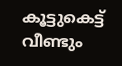കൂട്ടുകെട്ട് വീണ്ടും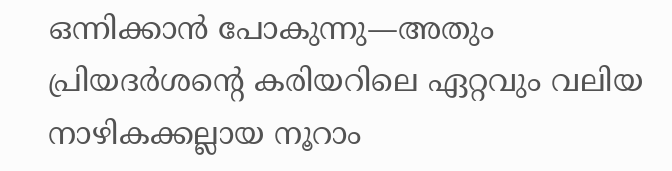ഒന്നിക്കാൻ പോകുന്നു—അതും പ്രിയദർശന്റെ കരിയറിലെ ഏറ്റവും വലിയ നാഴികക്കല്ലായ നൂറാം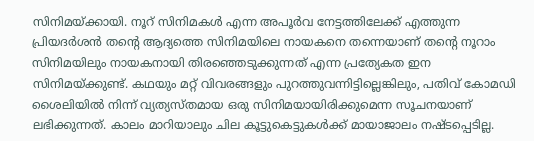സിനിമയ്ക്കായി. നൂറ് സിനിമകൾ എന്ന അപൂർവ നേട്ടത്തിലേക്ക് എത്തുന്ന പ്രിയദർശൻ തൻ്റെ ആദ്യത്തെ സിനിമയിലെ നായകനെ തന്നെയാണ് തൻ്റെ നൂറാം സിനിമയിലും നായകനായി തിരഞ്ഞെടുക്കുന്നത് എന്ന പ്രത്യേകത ഇന സിനിമയ്ക്കുണ്ട്. കഥയും മറ്റ് വിവരങ്ങളും പുറത്തുവന്നിട്ടില്ലെങ്കിലും, പതിവ് കോമഡി ശൈലിയിൽ നിന്ന് വ്യത്യസ്തമായ ഒരു സിനിമയായിരിക്കുമെന്ന സൂചനയാണ് ലഭിക്കുന്നത്. കാലം മാറിയാലും ചില കൂട്ടുകെട്ടുകൾക്ക് മായാജാലം നഷ്ടപ്പെടില്ല.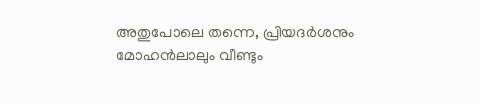അതുപോലെ തന്നെ, പ്രിയദർശനും മോഹൻലാലും വീണ്ടും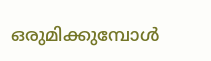ഒരുമിക്കുമ്പോൾ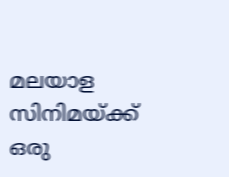മലയാള സിനിമയ്ക്ക് ഒരു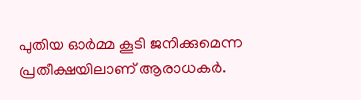പുതിയ ഓർമ്മ കൂടി ജനിക്കുമെന്ന പ്രതീക്ഷയിലാണ് ആരാധകർ.